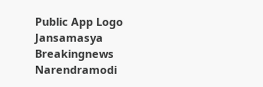Public App Logo
Jansamasya
Breakingnews
Narendramodi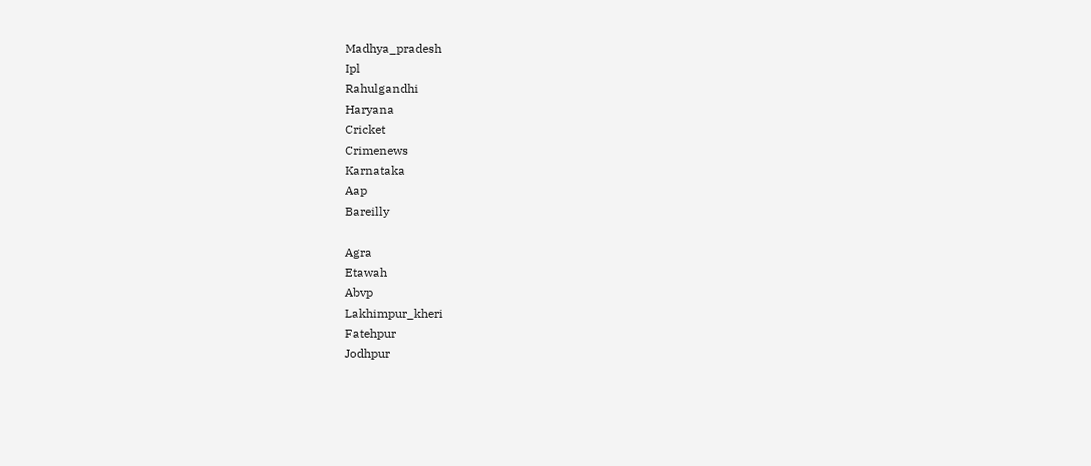Madhya_pradesh
Ipl
Rahulgandhi
Haryana
Cricket
Crimenews
Karnataka
Aap
Bareilly

Agra
Etawah
Abvp
Lakhimpur_kheri
Fatehpur
Jodhpur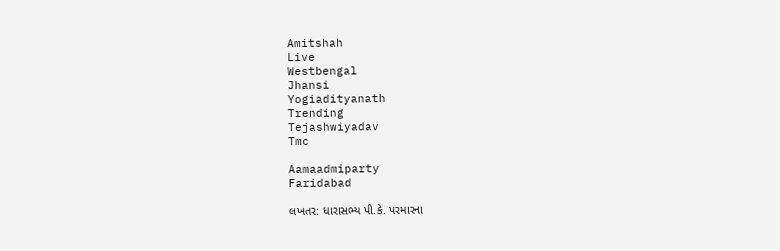Amitshah
Live
Westbengal
Jhansi
Yogiadityanath
Trending
Tejashwiyadav
Tmc

Aamaadmiparty
Faridabad

લખતર: ધારાસભ્ય પી.કે. પરમારના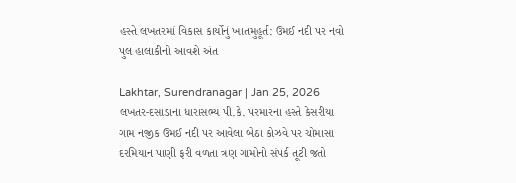હસ્તે લખતરમાં વિકાસ કાર્યોનું ખાતમુહૂર્ત: ઉમઈ નદી પર નવો પુલ હાલાકીનો આવશે અંત

Lakhtar, Surendranagar | Jan 25, 2026
લખતર-દસાડાના ધારાસભ્ય પી.કે. પરમારના હસ્તે કેસરીયા ગામ નજીક ઉમઈ નદી પર આવેલા બેઠા કોઝવે પર ચોમાસા દરમિયાન પાણી ફરી વળતા ત્રણ ગામોનો સંપર્ક તૂટી જતો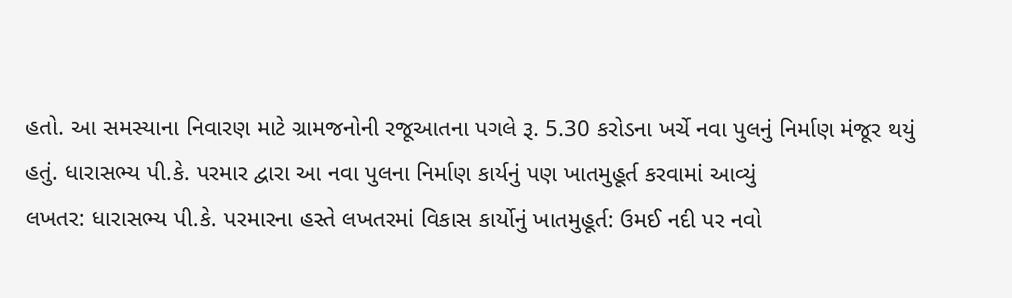હતો. આ સમસ્યાના નિવારણ માટે ગ્રામજનોની રજૂઆતના પગલે રૂ. 5.30 કરોડના ખર્ચે નવા પુલનું નિર્માણ મંજૂર થયું હતું. ધારાસભ્ય પી.કે. પરમાર દ્વારા આ નવા પુલના નિર્માણ કાર્યનું પણ ખાતમુહૂર્ત કરવામાં આવ્યું
લખતર: ધારાસભ્ય પી.કે. પરમારના હસ્તે લખતરમાં વિકાસ કાર્યોનું ખાતમુહૂર્ત: ઉમઈ નદી પર નવો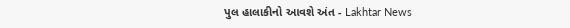પુલ હાલાકીનો આવશે અંત - Lakhtar News